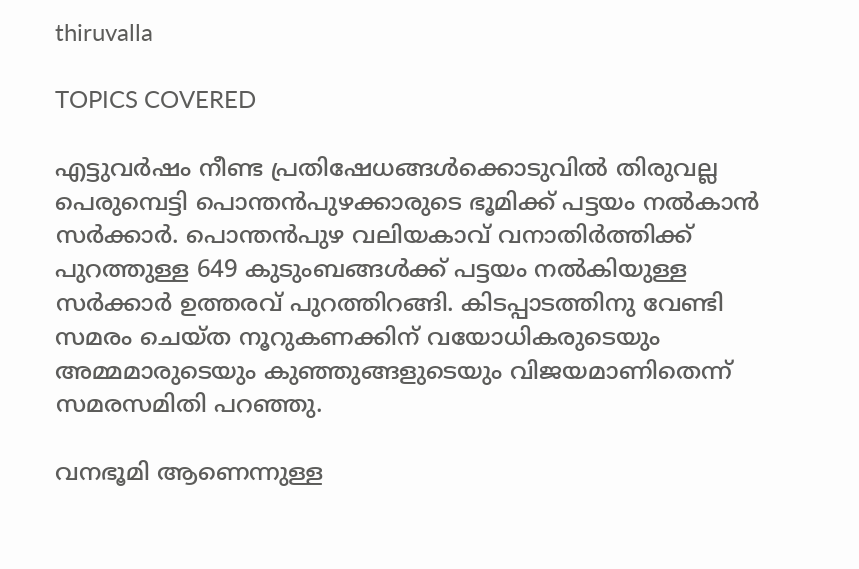thiruvalla

TOPICS COVERED

എട്ടുവർഷം നീണ്ട പ്രതിഷേധങ്ങൾക്കൊടുവിൽ തിരുവല്ല പെരുമ്പെട്ടി പൊന്തൻപുഴക്കാരുടെ ഭൂമിക്ക് പട്ടയം നൽകാൻ സർക്കാർ. പൊന്തൻപുഴ വലിയകാവ് വനാതിർത്തിക്ക് പുറത്തുള്ള 649 കുടുംബങ്ങൾക്ക് പട്ടയം നൽകിയുള്ള സർക്കാർ ഉത്തരവ് പുറത്തിറങ്ങി. കിടപ്പാടത്തിനു വേണ്ടി സമരം ചെയ്ത നൂറുകണക്കിന് വയോധികരുടെയും അമ്മമാരുടെയും കുഞ്ഞുങ്ങളുടെയും വിജയമാണിതെന്ന് സമരസമിതി പറഞ്ഞു.

വനഭൂമി ആണെന്നുള്ള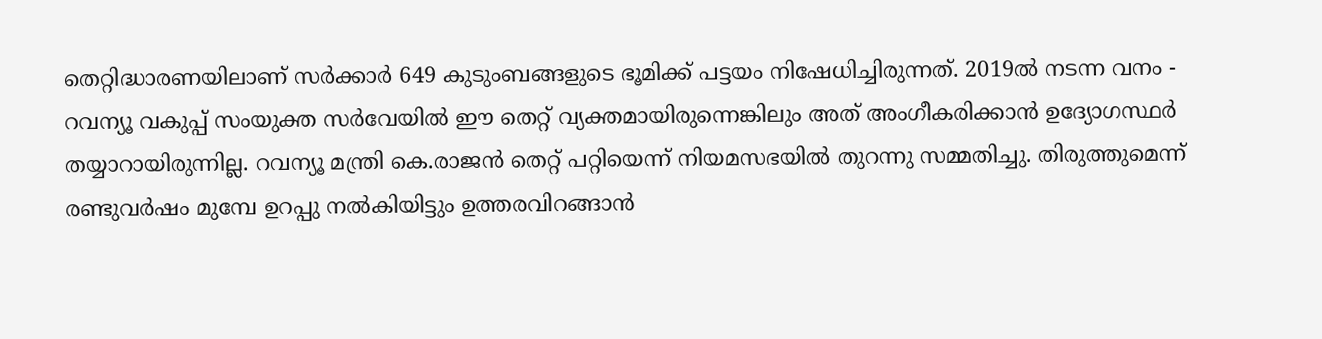തെറ്റിദ്ധാരണയിലാണ് സർക്കാർ 649 കുടുംബങ്ങളുടെ ഭൂമിക്ക് പട്ടയം നിഷേധിച്ചിരുന്നത്. 2019ൽ നടന്ന വനം - റവന്യൂ വകുപ്പ് സംയുക്ത സർവേയിൽ ഈ തെറ്റ് വ്യക്തമായിരുന്നെങ്കിലും അത് അംഗീകരിക്കാൻ ഉദ്യോഗസ്ഥർ തയ്യാറായിരുന്നില്ല. റവന്യൂ മന്ത്രി കെ.രാജൻ തെറ്റ് പറ്റിയെന്ന് നിയമസഭയിൽ തുറന്നു സമ്മതിച്ചു. തിരുത്തുമെന്ന് രണ്ടുവർഷം മുമ്പേ ഉറപ്പു നൽകിയിട്ടും ഉത്തരവിറങ്ങാൻ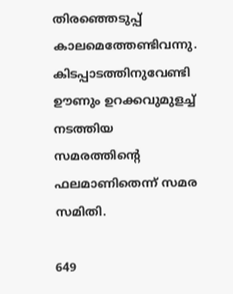തിരഞ്ഞെടുപ്പ് കാലമെത്തേണ്ടിവന്നു. കിടപ്പാടത്തിനുവേണ്ടി ഊണും ഉറക്കവുമുളച്ച് നടത്തിയ സമരത്തിൻ്റെ ഫലമാണിതെന്ന് സമര സമിതി.

649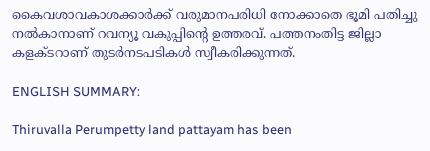കൈവശാവകാശക്കാർക്ക് വരുമാനപരിധി നോക്കാതെ ഭൂമി പതിച്ചു നൽകാനാണ് റവന്യൂ വകുപ്പിന്റെ ഉത്തരവ്. പത്തനംതിട്ട ജില്ലാ കളക്ടറാണ് തുടർനടപടികൾ സ്വീകരിക്കുന്നത്.

ENGLISH SUMMARY:

Thiruvalla Perumpetty land pattayam has been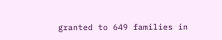granted to 649 families in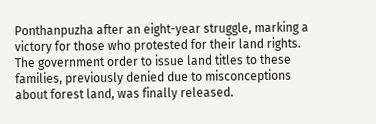Ponthanpuzha after an eight-year struggle, marking a victory for those who protested for their land rights. The government order to issue land titles to these families, previously denied due to misconceptions about forest land, was finally released.